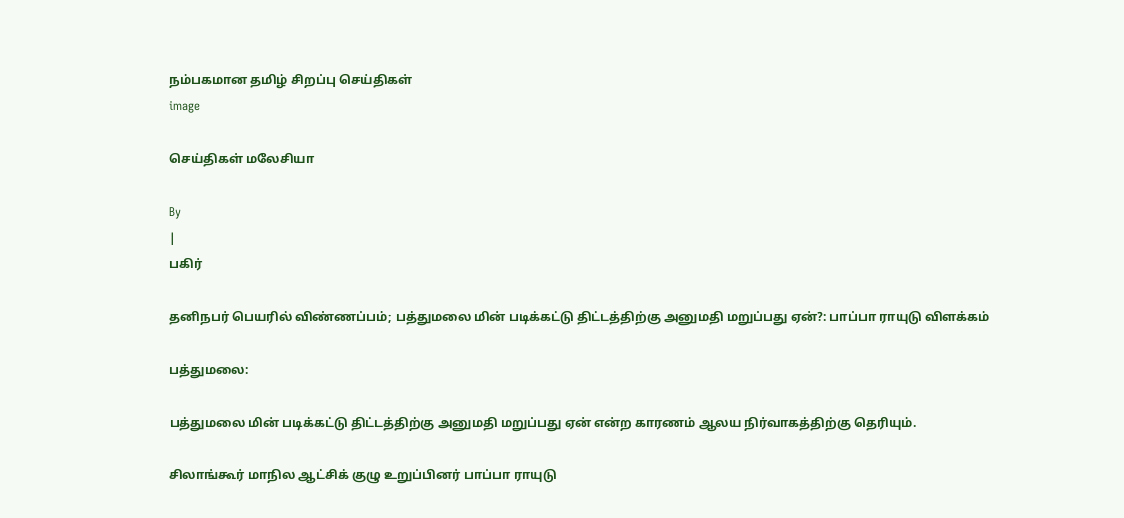நம்பகமான தமிழ் சிறப்பு செய்திகள்
image

செய்திகள் மலேசியா

By
|
பகிர்

தனிநபர் பெயரில் விண்ணப்பம்; பத்துமலை மின் படிக்கட்டு திட்டத்திற்கு அனுமதி மறுப்பது ஏன்?: பாப்பா ராயுடு விளக்கம்

பத்துமலை:

பத்துமலை மின் படிக்கட்டு திட்டத்திற்கு அனுமதி மறுப்பது ஏன் என்ற காரணம் ஆலய நிர்வாகத்திற்கு தெரியும்.

சிலாங்கூர் மாநில ஆட்சிக் குழு உறுப்பினர் பாப்பா ராயுடு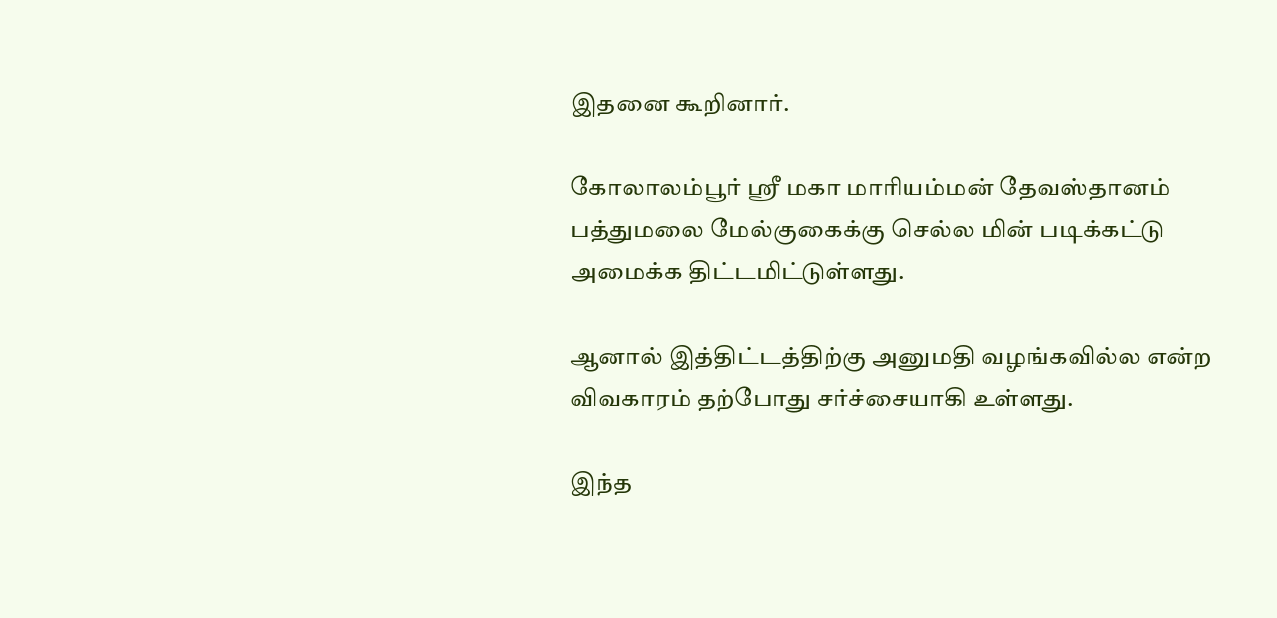இதனை கூறினார்.

கோலாலம்பூர் ஸ்ரீ மகா மாரியம்மன் தேவஸ்தானம் பத்துமலை மேல்குகைக்கு செல்ல மின் படிக்கட்டு அமைக்க திட்டமிட்டுள்ளது.

ஆனால் இத்திட்டத்திற்கு அனுமதி வழங்கவில்ல என்ற விவகாரம் தற்போது சர்ச்சையாகி உள்ளது.

இந்த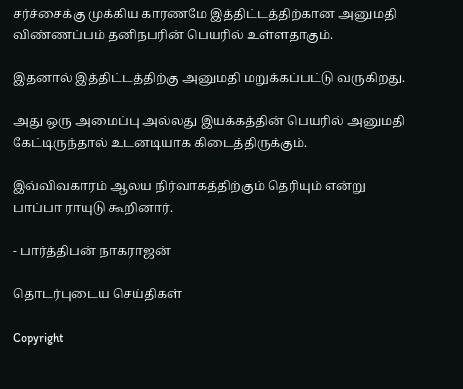சர்ச்சைக்கு முக்கிய காரணமே இத்திட்டத்திற்கான அனுமதி விண்ணப்பம் தனிநபரின் பெயரில் உள்ளதாகும்.

இதனால் இத்திட்டத்திற்கு அனுமதி மறுக்கப்பட்டு வருகிறது.

அது ஒரு அமைப்பு அல்லது இயக்கத்தின் பெயரில் அனுமதி கேட்டிருந்தால் உடனடியாக கிடைத்திருக்கும்.

இவ்விவகாரம் ஆலய நிர்வாகத்திற்கும் தெரியும் என்று பாப்பா ராயுடு கூறினார்.

- பார்த்திபன் நாகராஜன்

தொடர்புடைய செய்திகள்

Copyright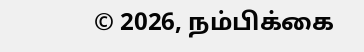© 2026, நம்பிக்கை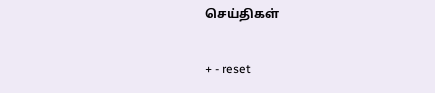செய்திகள்

+ - reset